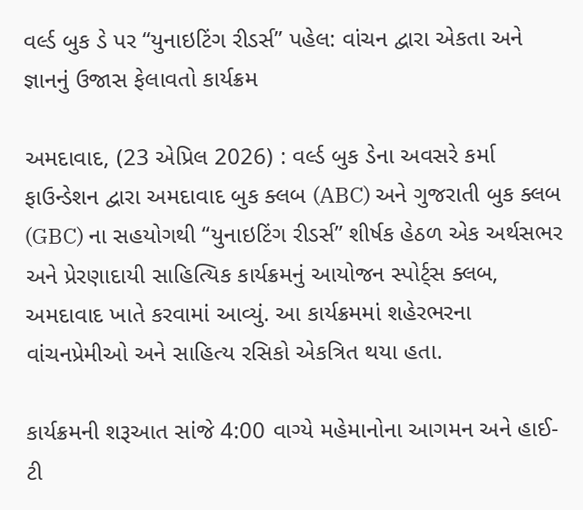વર્લ્ડ બુક ડે પર “યુનાઇટિંગ રીડર્સ” પહેલ: વાંચન દ્વારા એકતા અને જ્ઞાનનું ઉજાસ ફેલાવતો કાર્યક્રમ

અમદાવાદ, (23 એપ્રિલ 2026) : વર્લ્ડ બુક ડેના અવસરે કર્મા ફાઉન્ડેશન દ્વારા અમદાવાદ બુક ક્લબ (ABC) અને ગુજરાતી બુક ક્લબ (GBC) ના સહયોગથી “યુનાઇટિંગ રીડર્સ” શીર્ષક હેઠળ એક અર્થસભર અને પ્રેરણાદાયી સાહિત્યિક કાર્યક્રમનું આયોજન સ્પોર્ટ્સ ક્લબ, અમદાવાદ ખાતે કરવામાં આવ્યું. આ કાર્યક્રમમાં શહેરભરના વાંચનપ્રેમીઓ અને સાહિત્ય રસિકો એકત્રિત થયા હતા.

કાર્યક્રમની શરૂઆત સાંજે 4:00 વાગ્યે મહેમાનોના આગમન અને હાઈ-ટી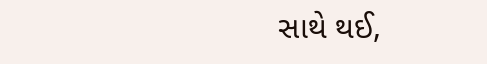સાથે થઈ,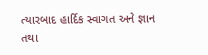ત્યારબાદ હાર્દિક સ્વાગત અને જ્ઞાન તથા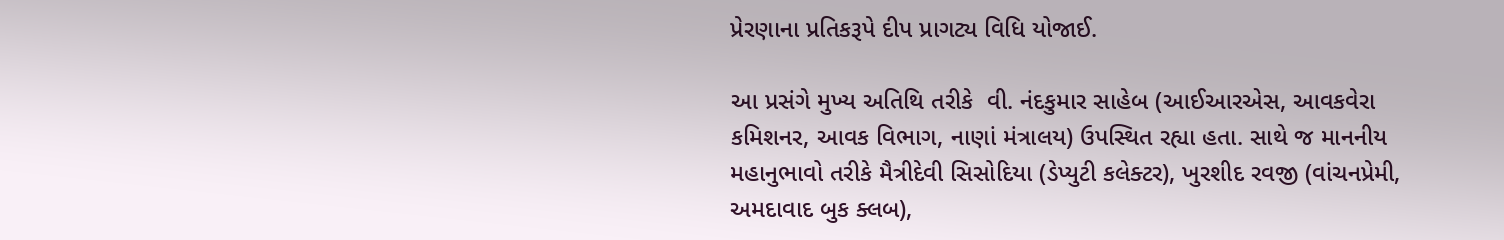પ્રેરણાના પ્રતિકરૂપે દીપ પ્રાગટ્ય વિધિ યોજાઈ.

આ પ્રસંગે મુખ્ય અતિથિ તરીકે  વી. નંદકુમાર સાહેબ (આઈઆરએસ, આવકવેરા કમિશનર, આવક વિભાગ, નાણાં મંત્રાલય) ઉપસ્થિત રહ્યા હતા. સાથે જ માનનીય મહાનુભાવો તરીકે મૈત્રીદેવી સિસોદિયા (ડેપ્યુટી કલેક્ટર), ખુરશીદ રવજી (વાંચનપ્રેમી, અમદાવાદ બુક ક્લબ),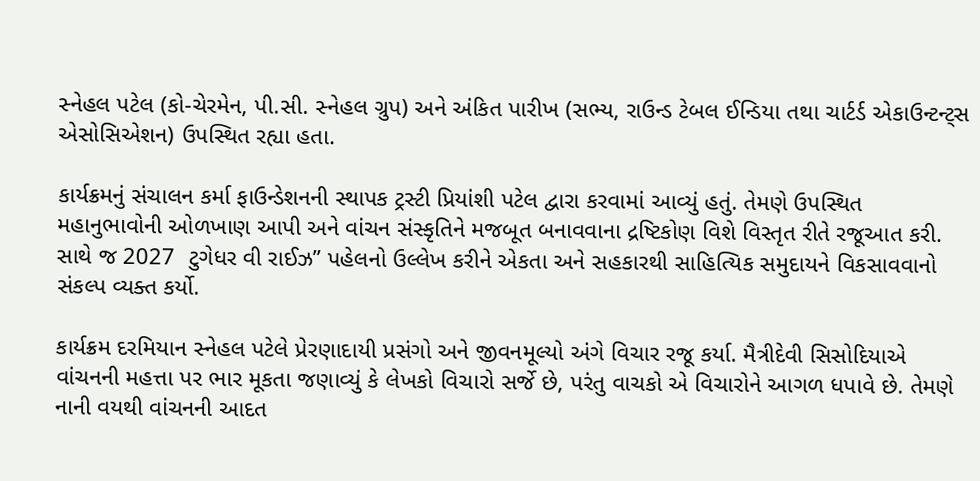સ્નેહલ પટેલ (કો-ચેરમેન, પી.સી. સ્નેહલ ગ્રુપ) અને અંકિત પારીખ (સભ્ય, રાઉન્ડ ટેબલ ઈન્ડિયા તથા ચાર્ટર્ડ એકાઉન્ટન્ટ્સ એસોસિએશન) ઉપસ્થિત રહ્યા હતા.

કાર્યક્રમનું સંચાલન કર્મા ફાઉન્ડેશનની સ્થાપક ટ્રસ્ટી પ્રિયાંશી પટેલ દ્વારા કરવામાં આવ્યું હતું. તેમણે ઉપસ્થિત મહાનુભાવોની ઓળખાણ આપી અને વાંચન સંસ્કૃતિને મજબૂત બનાવવાના દ્રષ્ટિકોણ વિશે વિસ્તૃત રીતે રજૂઆત કરી. સાથે જ 2027  ટુગેધર વી રાઈઝ” પહેલનો ઉલ્લેખ કરીને એકતા અને સહકારથી સાહિત્યિક સમુદાયને વિકસાવવાનો સંકલ્પ વ્યક્ત કર્યો.

કાર્યક્રમ દરમિયાન સ્નેહલ પટેલે પ્રેરણાદાયી પ્રસંગો અને જીવનમૂલ્યો અંગે વિચાર રજૂ કર્યા. મૈત્રીદેવી સિસોદિયાએ વાંચનની મહત્તા પર ભાર મૂકતા જણાવ્યું કે લેખકો વિચારો સર્જે છે, પરંતુ વાચકો એ વિચારોને આગળ ધપાવે છે. તેમણે નાની વયથી વાંચનની આદત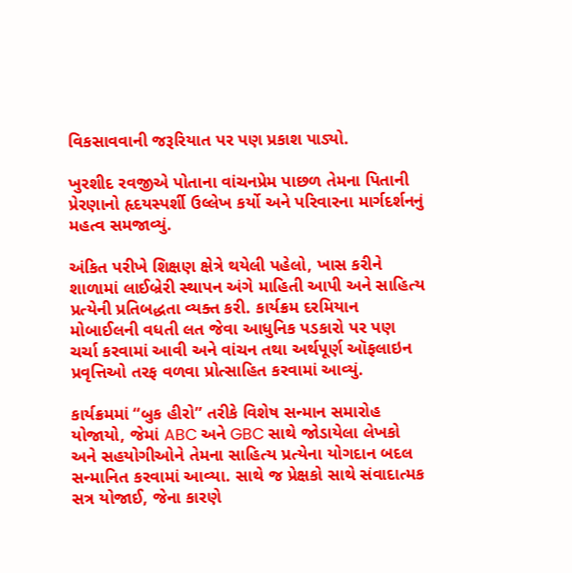વિકસાવવાની જરૂરિયાત પર પણ પ્રકાશ પાડ્યો.

ખુરશીદ રવજીએ પોતાના વાંચનપ્રેમ પાછળ તેમના પિતાની પ્રેરણાનો હૃદયસ્પર્શી ઉલ્લેખ કર્યો અને પરિવારના માર્ગદર્શનનું મહત્વ સમજાવ્યું.

અંકિત પરીખે શિક્ષણ ક્ષેત્રે થયેલી પહેલો, ખાસ કરીને શાળામાં લાઈબ્રેરી સ્થાપન અંગે માહિતી આપી અને સાહિત્ય પ્રત્યેની પ્રતિબદ્ધતા વ્યક્ત કરી. કાર્યક્રમ દરમિયાન મોબાઈલની વધતી લત જેવા આધુનિક પડકારો પર પણ ચર્ચા કરવામાં આવી અને વાંચન તથા અર્થપૂર્ણ ઑફલાઇન પ્રવૃત્તિઓ તરફ વળવા પ્રોત્સાહિત કરવામાં આવ્યું.

કાર્યક્રમમાં “બુક હીરો” તરીકે વિશેષ સન્માન સમારોહ યોજાયો, જેમાં ABC અને GBC સાથે જોડાયેલા લેખકો અને સહયોગીઓને તેમના સાહિત્ય પ્રત્યેના યોગદાન બદલ સન્માનિત કરવામાં આવ્યા. સાથે જ પ્રેક્ષકો સાથે સંવાદાત્મક સત્ર યોજાઈ, જેના કારણે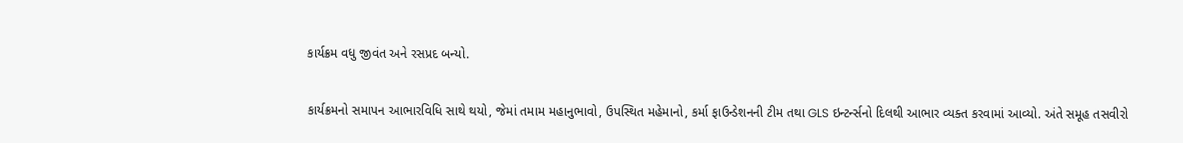કાર્યક્રમ વધુ જીવંત અને રસપ્રદ બન્યો.

કાર્યક્રમનો સમાપન આભારવિધિ સાથે થયો, જેમાં તમામ મહાનુભાવો, ઉપસ્થિત મહેમાનો, કર્મા ફાઉન્ડેશનની ટીમ તથા GLS ઇન્ટર્ન્સનો દિલથી આભાર વ્યક્ત કરવામાં આવ્યો. અંતે સમૂહ તસવીરો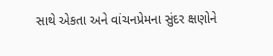સાથે એકતા અને વાંચનપ્રેમના સુંદર ક્ષણોને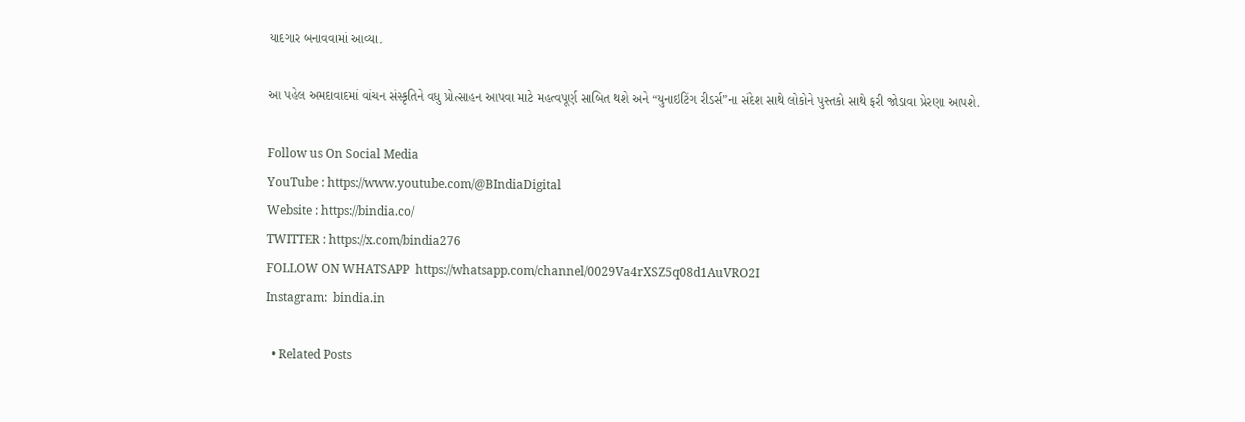યાદગાર બનાવવામાં આવ્યા.

આ પહેલ અમદાવાદમાં વાંચન સંસ્કૃતિને વધુ પ્રોત્સાહન આપવા માટે મહત્વપૂર્ણ સાબિત થશે અને “યુનાઇટિંગ રીડર્સ”ના સંદેશ સાથે લોકોને પુસ્તકો સાથે ફરી જોડાવા પ્રેરણા આપશે.

Follow us On Social Media
YouTube : https://www.youtube.com/@BIndiaDigital
Website : https://bindia.co/
TWITTER : https://x.com/bindia276
FOLLOW ON WHATSAPP  https://whatsapp.com/channel/0029Va4rXSZ5q08d1AuVRO2I
Instagram:  bindia.in

  • Related Posts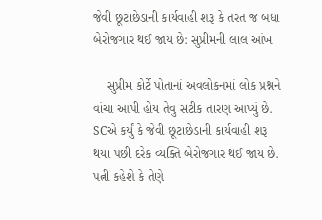જેવી છૂટાછેડાની કાર્યવાહી શરૂ કે તરત જ બધા બેરોજગાર થઈ જાય છે: સુપ્રીમની લાલ આંખ

    સુપ્રીમ કોર્ટે પોતાનાં અવલોકનમાં લોક પ્રશ્નને વાંચા આપી હોય તેવુ સટીક તારણ આપ્યું છે. SCએ કર્યું કે જેવી છૂટાછેડાની કાર્યવાહી શરૂ થયા પછી દરેક વ્યક્તિ બેરોજગાર થઈ જાય છે. પત્ની કહેશે કે તેણે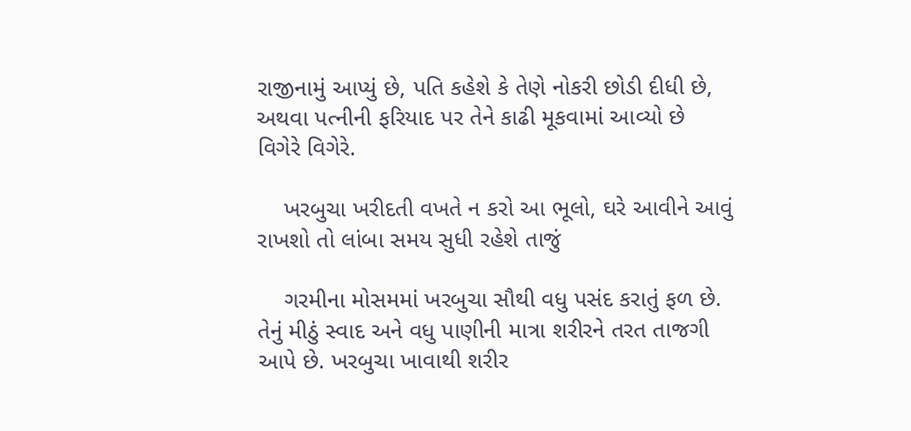રાજીનામું આપ્યું છે, પતિ કહેશે કે તેણે નોકરી છોડી દીધી છે, અથવા પત્નીની ફરિયાદ પર તેને કાઢી મૂકવામાં આવ્યો છે વિગેરે વિગેરે.

    ખરબુચા ખરીદતી વખતે ન કરો આ ભૂલો, ઘરે આવીને આવું રાખશો તો લાંબા સમય સુધી રહેશે તાજું

    ગરમીના મોસમમાં ખરબુચા સૌથી વધુ પસંદ કરાતું ફળ છે. તેનું મીઠું સ્વાદ અને વધુ પાણીની માત્રા શરીરને તરત તાજગી આપે છે. ખરબુચા ખાવાથી શરીર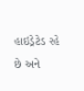હાઇડ્રેટેડ રહે છે અને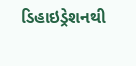ડિહાઇડ્રેશનથી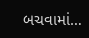બચવામાં…